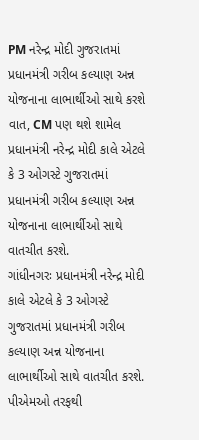PM નરેન્દ્ર મોદી ગુજરાતમાં પ્રધાનમંત્રી ગરીબ કલ્યાણ અન્ન યોજનાના લાભાર્થીઓ સાથે કરશે વાત, CM પણ થશે શામેલ
પ્રધાનમંત્રી નરેન્દ્ર મોદી કાલે એટલે કે 3 ઓગસ્ટે ગુજરાતમાં પ્રધાનમંત્રી ગરીબ કલ્યાણ અન્ન યોજનાના લાભાર્થીઓ સાથે વાતચીત કરશે.
ગાંધીનગરઃ પ્રધાનમંત્રી નરેન્દ્ર મોદી કાલે એટલે કે 3 ઓગસ્ટે ગુજરાતમાં પ્રધાનમંત્રી ગરીબ કલ્યાણ અન્ન યોજનાના લાભાર્થીઓ સાથે વાતચીત કરશે. પીએમઓ તરફથી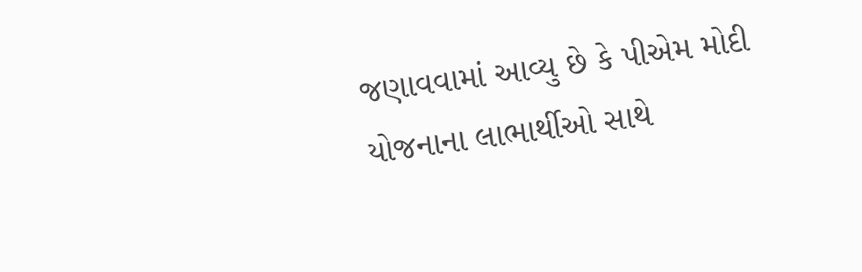જણાવવામાં આવ્યુ છે કે પીએમ મોદી યોજનાના લાભાર્થીઓ સાથે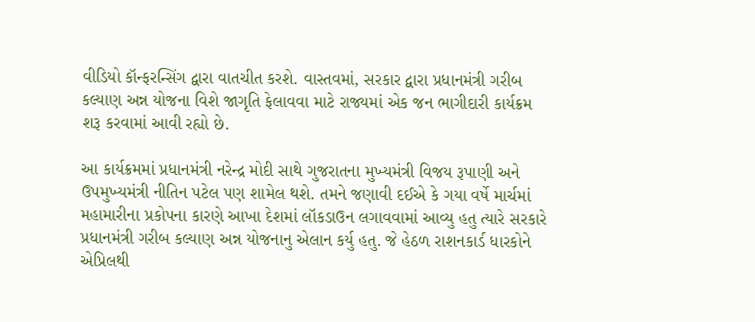વીડિયો કૉન્ફરન્સિંગ દ્વારા વાતચીત કરશે. વાસ્તવમાં, સરકાર દ્વારા પ્રધાનમંત્રી ગરીબ કલ્યાણ અન્ન યોજના વિશે જાગૃતિ ફેલાવવા માટે રાજ્યમાં એક જન ભાગીદારી કાર્યક્રમ શરૂ કરવામાં આવી રહ્યો છે.

આ કાર્યક્રમમાં પ્રધાનમંત્રી નરેન્દ્ર મોદી સાથે ગુજરાતના મુખ્યમંત્રી વિજય રૂપાણી અને ઉપમુખ્યમંત્રી નીતિન પટેલ પણ શામેલ થશે. તમને જણાવી દઈએ કે ગયા વર્ષે માર્ચમાં મહામારીના પ્રકોપના કારણે આખા દેશમાં લૉકડાઉન લગાવવામાં આવ્યુ હતુ ત્યારે સરકારે પ્રધાનમંત્રી ગરીબ કલ્યાણ અન્ન યોજનાનુ એલાન કર્યુ હતુ. જે હેઠળ રાશનકાર્ડ ધારકોને એપ્રિલથી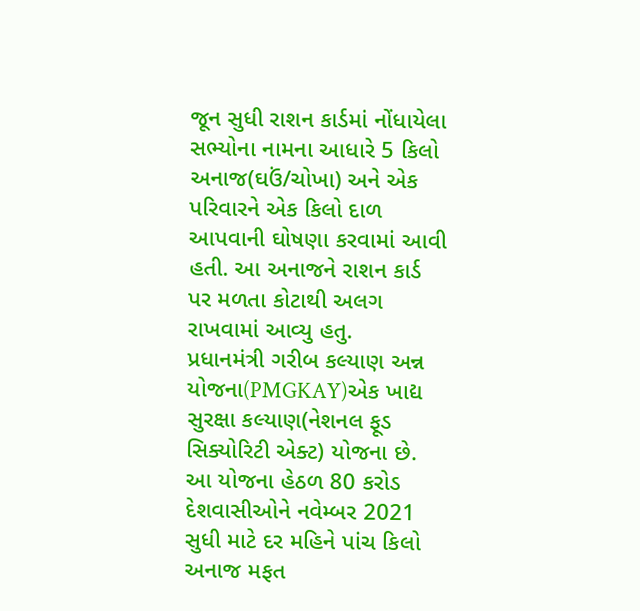જૂન સુધી રાશન કાર્ડમાં નોંધાયેલા સભ્યોના નામના આધારે 5 કિલો અનાજ(ઘઉં/ચોખા) અને એક પરિવારને એક કિલો દાળ આપવાની ઘોષણા કરવામાં આવી હતી. આ અનાજને રાશન કાર્ડ પર મળતા કોટાથી અલગ રાખવામાં આવ્યુ હતુ.
પ્રધાનમંત્રી ગરીબ કલ્યાણ અન્ન યોજના(PMGKAY)એક ખાદ્ય સુરક્ષા કલ્યાણ(નેશનલ ફૂડ સિક્યોરિટી એક્ટ) યોજના છે. આ યોજના હેઠળ 80 કરોડ દેશવાસીઓને નવેમ્બર 2021 સુધી માટે દર મહિને પાંચ કિલો અનાજ મફત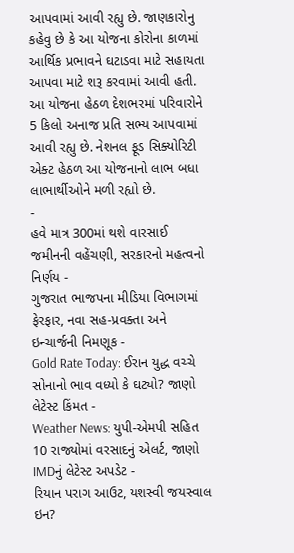આપવામાં આવી રહ્યુ છે. જાણકારોનુ કહેવુ છે કે આ યોજના કોરોના કાળમાં આર્થિક પ્રભાવને ઘટાડવા માટે સહાયતા આપવા માટે શરૂ કરવામાં આવી હતી. આ યોજના હેઠળ દેશભરમાં પરિવારોને 5 કિલો અનાજ પ્રતિ સભ્ય આપવામાં આવી રહ્યુ છે. નેશનલ ફૂડ સિક્યોરિટી એક્ટ હેઠળ આ યોજનાનો લાભ બધા લાભાર્થીઓને મળી રહ્યો છે.
-
હવે માત્ર 300માં થશે વારસાઈ જમીનની વહેંચણી, સરકારનો મહત્વનો નિર્ણય -
ગુજરાત ભાજપના મીડિયા વિભાગમાં ફેરફાર, નવા સહ-પ્રવક્તા અને ઇન્ચાર્જની નિમણૂક -
Gold Rate Today: ઈરાન યુદ્ધ વચ્ચે સોનાનો ભાવ વધ્યો કે ઘટ્યો? જાણો લેટેસ્ટ કિંમત -
Weather News: યુપી-એમપી સહિત 10 રાજ્યોમાં વરસાદનું એલર્ટ, જાણો IMDનું લેટેસ્ટ અપડેટ -
રિયાન પરાગ આઉટ, યશસ્વી જયસ્વાલ ઇન?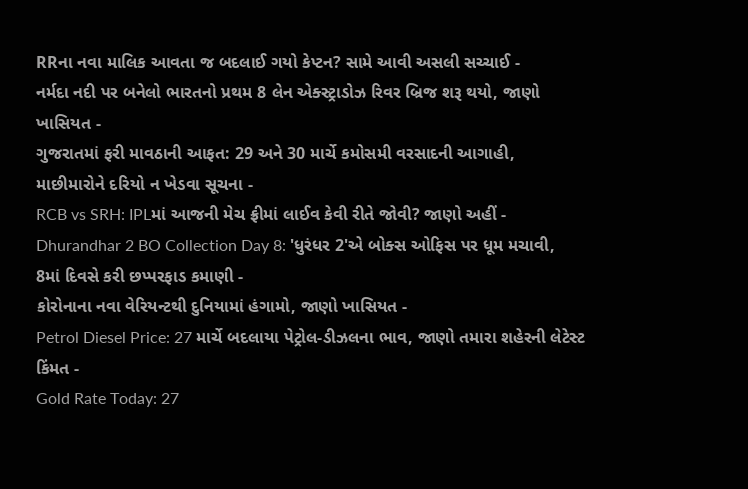RRના નવા માલિક આવતા જ બદલાઈ ગયો કેપ્ટન? સામે આવી અસલી સચ્ચાઈ -
નર્મદા નદી પર બનેલો ભારતનો પ્રથમ 8 લેન એક્સ્ટ્રાડોઝ રિવર બ્રિજ શરૂ થયો, જાણો ખાસિયત -
ગુજરાતમાં ફરી માવઠાની આફત: 29 અને 30 માર્ચે કમોસમી વરસાદની આગાહી, માછીમારોને દરિયો ન ખેડવા સૂચના -
RCB vs SRH: IPLમાં આજની મેચ ફ્રીમાં લાઈવ કેવી રીતે જોવી? જાણો અહીં -
Dhurandhar 2 BO Collection Day 8: 'ધુરંધર 2'એ બોક્સ ઓફિસ પર ધૂમ મચાવી, 8માં દિવસે કરી છપ્પરફાડ કમાણી -
કોરોનાના નવા વેરિયન્ટથી દુનિયામાં હંગામો, જાણો ખાસિયત -
Petrol Diesel Price: 27 માર્ચે બદલાયા પેટ્રોલ-ડીઝલના ભાવ, જાણો તમારા શહેરની લેટેસ્ટ કિંમત -
Gold Rate Today: 27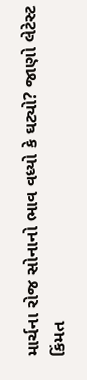માર્ચના રોજ સોનાનો ભાવ વધ્યો કે ઘટ્યો? જાણો લેટેસ્ટ કિંમત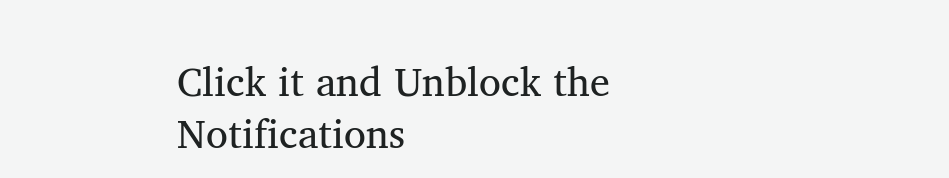Click it and Unblock the Notifications